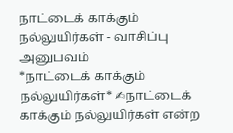நாட்டைக் காக்கும் நல்லுயிர்கள் - வாசிப்பு அனுபவம்
*நாட்டைக் காக்கும் நல்லுயிர்கள்* ✍நாட்டைக் காக்கும் நல்லுயிர்கள் என்ற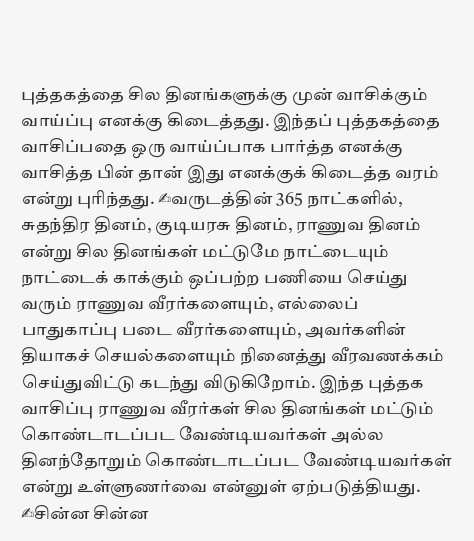புத்தகத்தை சில தினங்களுக்கு முன் வாசிக்கும் வாய்ப்பு எனக்கு கிடைத்தது. இந்தப் புத்தகத்தை வாசிப்பதை ஒரு வாய்ப்பாக பார்த்த எனக்கு வாசித்த பின் தான் இது எனக்குக் கிடைத்த வரம் என்று புரிந்தது. ✍வருடத்தின் 365 நாட்களில், சுதந்திர தினம், குடியரசு தினம், ராணுவ தினம் என்று சில தினங்கள் மட்டுமே நாட்டையும் நாட்டைக் காக்கும் ஒப்பற்ற பணியை செய்து வரும் ராணுவ வீரர்களையும், எல்லைப் பாதுகாப்பு படை வீரர்களையும், அவர்களின் தியாகச் செயல்களையும் நினைத்து வீரவணக்கம் செய்துவிட்டு கடந்து விடுகிறோம். இந்த புத்தக வாசிப்பு ராணுவ வீரர்கள் சில தினங்கள் மட்டும் கொண்டாடப்பட வேண்டியவர்கள் அல்ல தினந்தோறும் கொண்டாடப்பட வேண்டியவர்கள் என்று உள்ளுணர்வை என்னுள் ஏற்படுத்தியது. ✍சின்ன சின்ன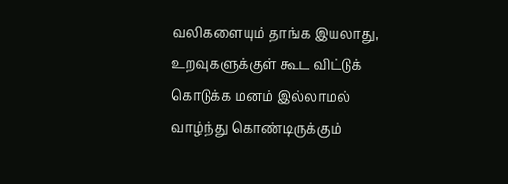வலிகளையும் தாங்க இயலாது, உறவுகளுக்குள் கூட விட்டுக் கொடுக்க மனம் இல்லாமல் வாழ்ந்து கொண்டிருக்கும்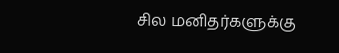சில மனிதர்களுக்கு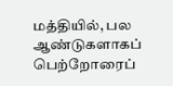மத்தியில், பல ஆண்டுகளாகப் பெற்றோரைப்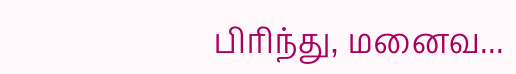பிரிந்து, மனைவ...